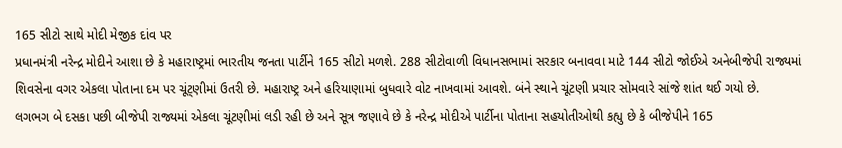165 સીટો સાથે મોદી મેજીક દાંવ પર
પ્રધાનમંત્રી નરેન્દ્ર મોદીને આશા છે કે મહારાષ્ટ્રમાં ભારતીય જનતા પાર્ટીને 165 સીટો મળશે. 288 સીટોવાળી વિધાનસભામાં સરકાર બનાવવા માટે 144 સીટો જોઈએ અનેબીજેપી રાજ્યમાં શિવસેના વગર એકલા પોતાના દમ પર ચૂંટ્ણીમાં ઉતરી છે. મહારાષ્ટ્ર અને હરિયાણામાં બુધવારે વોટ નાખવામાં આવશે. બંને સ્થાને ચૂંટણી પ્રચાર સોમવારે સાંજે શાંત થઈ ગયો છે.
લગભગ બે દસકા પછી બીજેપી રાજ્યમાં એકલા ચૂંટણીમાં લડી રહી છે અને સૂત્ર જણાવે છે કે નરેન્દ્ર મોદીએ પાર્ટીના પોતાના સહયોતીઓથી કહ્યુ છે કે બીજેપીને 165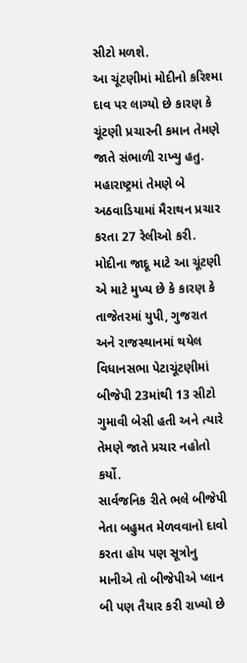સીટો મળશે.
આ ચૂંટણીમાં મોદીનો કરિશ્મા દાવ પર લાગ્યો છે કારણ કે ચૂંટણી પ્રચારની કમાન તેમણે જાતે સંભાળી રાખ્યુ હતુ. મહારાષ્ટ્રમાં તેમણે બે અઠવાડિયામાં મૈરાથન પ્રચાર કરતા 27 રેલીઓ કરી. મોદીના જાદૂ માટે આ ચૂંટણી એ માટે મુખ્ય છે કે કારણ કે તાજેતરમાં યુપી, ગુજરાત અને રાજસ્થાનમાં થયેલ વિધાનસભા પેટાચૂંટણીમાં બીજેપી 23માંથી 13 સીટો ગુમાવી બેસી હતી અને ત્યારે તેમણે જાતે પ્રચાર નહોતો કર્યો.
સાર્વજનિક રીતે ભલે બીજેપી નેતા બહુમત મેળવવાનો દાવો કરતા હોય પણ સૂત્રોનુ માનીએ તો બીજેપીએ પ્લાન બી પણ તૈયાર કરી રાખ્યો છે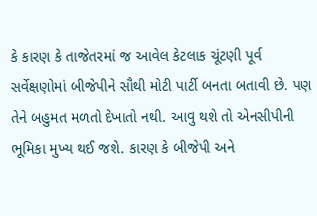કે કારણ કે તાજેતરમાં જ આવેલ કેટલાક ચૂંટણી પૂર્વ સર્વેક્ષણોમાં બીજેપીને સૌથી મોટી પાર્ટી બનતા બતાવી છે. પણ તેને બહુમત મળતો દેખાતો નથી. આવુ થશે તો એનસીપીની ભૂમિકા મુખ્ય થઈ જશે. કારણ કે બીજેપી અને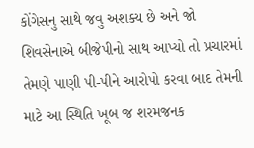કોંગેસનુ સાથે જવુ અશક્ય છે અને જો શિવસેનાએ બીજેપીનો સાથ આપ્યો તો પ્રચારમાં તેમણે પાણી પી-પીને આરોપો કરવા બાદ તેમની માટે આ સ્થિતિ ખૂબ જ શરમજનક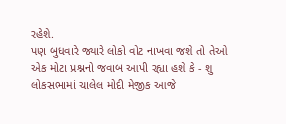રહેશે.
પણ બુધવારે જ્યારે લોકો વોટ નાખવા જશે તો તેઓ એક મોટા પ્રશ્નનો જવાબ આપી રહ્યા હશે કે - શુ લોકસભામાં ચાલેલ મોદી મેજીક આજે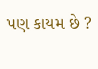પણ કાયમ છે ?